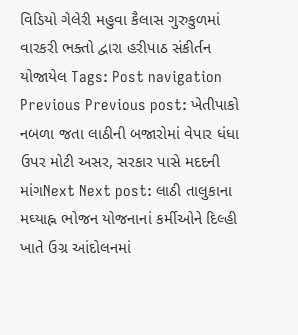વિડિયો ગેલેરી મહુવા કૈલાસ ગુરુકુળમાં વારકરી ભક્તો દ્વારા હરીપાઠ સંકીર્તન યોજાયેલ Tags: Post navigation Previous Previous post: ખેતીપાકો નબળા જતા લાઠીની બજારોમાં વેપાર ધંધા ઉપર મોટી અસર, સરકાર પાસે મદદની માંગNext Next post: લાઠી તાલુકાના મઘ્યાહ્ન ભોજન યોજનાનાં કર્મીઓને દિલ્હી ખાતે ઉગ્ર આંદોલનમાં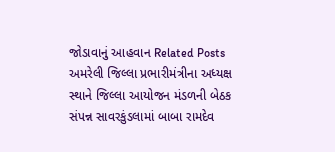જોડાવાનું આહવાન Related Posts અમરેલી જિલ્લા પ્રભારીમંત્રીના અધ્યક્ષ સ્થાને જિલ્લા આયોજન મંડળની બેઠક સંપન્ન સાવરકુંડલામાં બાબા રામદેવ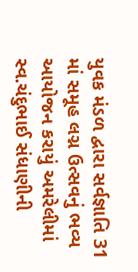યુવક મંડળ દ્વારા સર્વજ્ઞાતિ 31 માં સમૂહ લગ્ન ઉત્સવનું ભવ્ય આયોજન કરાયું અમરેલીમાં સ્વ.ચંદુભાઈ સંધાણીની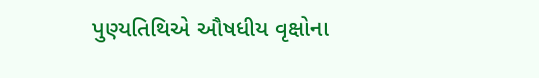પુણ્યતિથિએ ઔષધીય વૃક્ષોના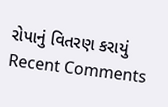રોપાનું વિતરણ કરાયું
Recent Comments